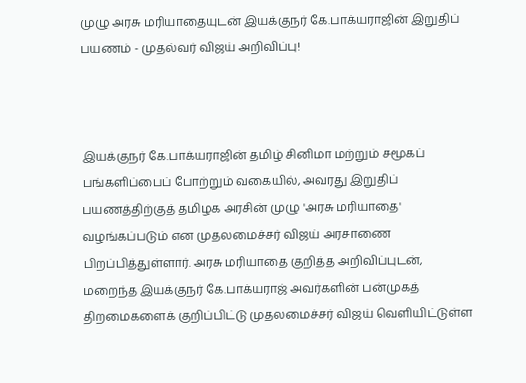முழு அரசு மரியாதையுடன் இயக்குநர் கே.பாக்யராஜின் இறுதிப் பயணம் - முதல்வர் விஜய் அறிவிப்பு!



இயக்குநர் கே.பாக்யராஜின் தமிழ் சினிமா மற்றும் சமூகப் பங்களிப்பைப் போற்றும் வகையில், அவரது இறுதிப் பயணத்திற்குத் தமிழக அரசின் முழு 'அரசு மரியாதை' வழங்கப்படும் என முதலமைச்சர் விஜய் அரசாணை பிறப்பித்துள்ளார். அரசு மரியாதை குறித்த அறிவிப்புடன், மறைந்த இயக்குநர் கே.பாக்யராஜ் அவர்களின் பன்முகத் திறமைகளைக் குறிப்பிட்டு முதலமைச்சர் விஜய் வெளியிட்டுள்ள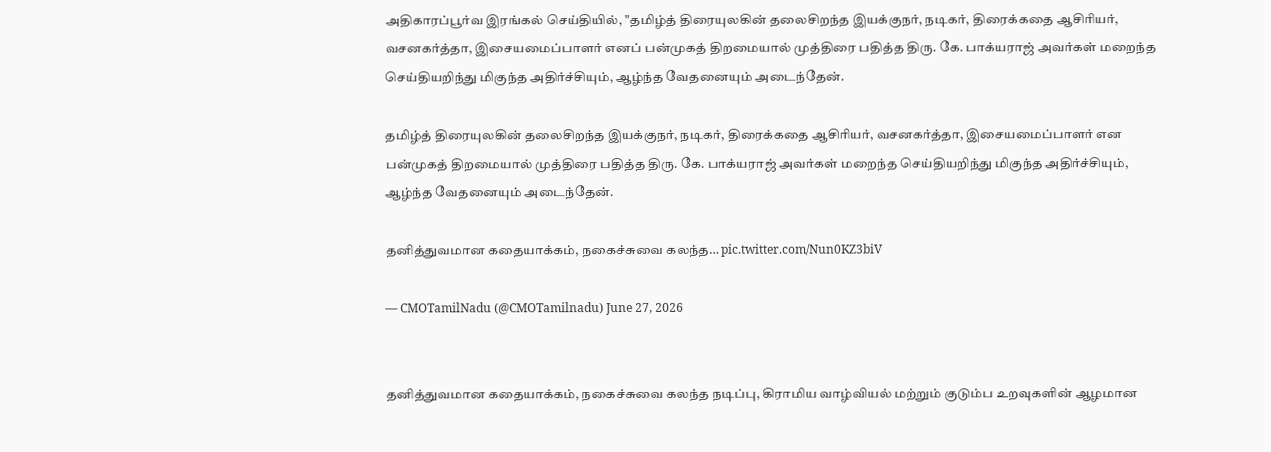அதிகாரப்பூர்வ இரங்கல் செய்தியில், "தமிழ்த் திரையுலகின் தலைசிறந்த இயக்குநர், நடிகர், திரைக்கதை ஆசிரியர், வசனகர்த்தா, இசையமைப்பாளர் எனப் பன்முகத் திறமையால் முத்திரை பதித்த திரு. கே. பாக்யராஜ் அவர்கள் மறைந்த செய்தியறிந்து மிகுந்த அதிர்ச்சியும், ஆழ்ந்த வேதனையும் அடைந்தேன்.

தமிழ்த் திரையுலகின் தலைசிறந்த இயக்குநர், நடிகர், திரைக்கதை ஆசிரியர், வசனகர்த்தா, இசையமைப்பாளர் என பன்முகத் திறமையால் முத்திரை பதித்த திரு. கே. பாக்யராஜ் அவர்கள் மறைந்த செய்தியறிந்து மிகுந்த அதிர்ச்சியும், ஆழ்ந்த வேதனையும் அடைந்தேன்.

தனித்துவமான கதையாக்கம், நகைச்சுவை கலந்த… pic.twitter.com/Nun0KZ3biV

— CMOTamilNadu (@CMOTamilnadu) June 27, 2026


தனித்துவமான கதையாக்கம், நகைச்சுவை கலந்த நடிப்பு, கிராமிய வாழ்வியல் மற்றும் குடும்ப உறவுகளின் ஆழமான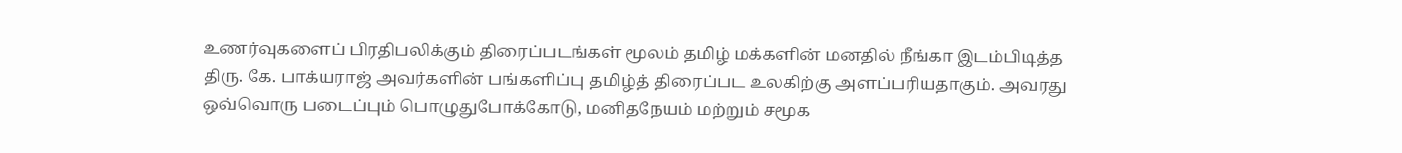உணர்வுகளைப் பிரதிபலிக்கும் திரைப்படங்கள் மூலம் தமிழ் மக்களின் மனதில் நீங்கா இடம்பிடித்த திரு. கே. பாக்யராஜ் அவர்களின் பங்களிப்பு தமிழ்த் திரைப்பட உலகிற்கு அளப்பரியதாகும். அவரது ஒவ்வொரு படைப்பும் பொழுதுபோக்கோடு, மனிதநேயம் மற்றும் சமூக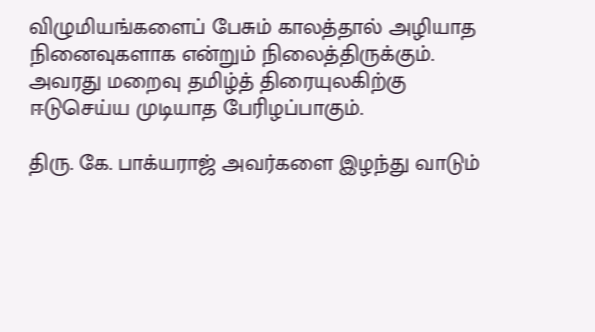விழுமியங்களைப் பேசும் காலத்தால் அழியாத நினைவுகளாக என்றும் நிலைத்திருக்கும். அவரது மறைவு தமிழ்த் திரையுலகிற்கு ஈடுசெய்ய முடியாத பேரிழப்பாகும்.

திரு. கே. பாக்யராஜ் அவர்களை இழந்து வாடும்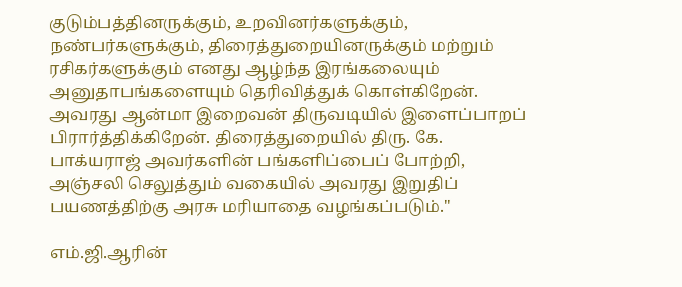குடும்பத்தினருக்கும், உறவினர்களுக்கும், நண்பர்களுக்கும், திரைத்துறையினருக்கும் மற்றும் ரசிகர்களுக்கும் எனது ஆழ்ந்த இரங்கலையும் அனுதாபங்களையும் தெரிவித்துக் கொள்கிறேன். அவரது ஆன்மா இறைவன் திருவடியில் இளைப்பாறப் பிரார்த்திக்கிறேன். திரைத்துறையில் திரு. கே. பாக்யராஜ் அவர்களின் பங்களிப்பைப் போற்றி, அஞ்சலி செலுத்தும் வகையில் அவரது இறுதிப் பயணத்திற்கு அரசு மரியாதை வழங்கப்படும்."

எம்.ஜி.ஆரின்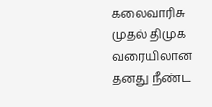கலைவாரிசு முதல் திமுக வரையிலான தனது நீண்ட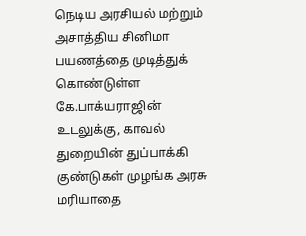நெடிய அரசியல் மற்றும் அசாத்திய சினிமா பயணத்தை முடித்துக் கொண்டுள்ள கே.பாக்யராஜின் உடலுக்கு, காவல் துறையின் துப்பாக்கி குண்டுகள் முழங்க அரசு மரியாதை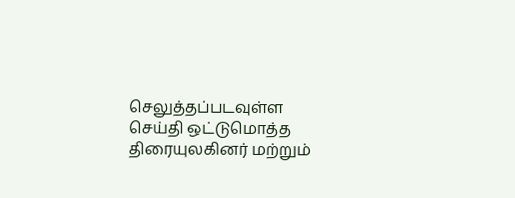செலுத்தப்படவுள்ள செய்தி ஒட்டுமொத்த திரையுலகினர் மற்றும்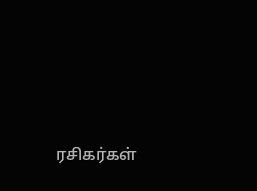ரசிகர்கள்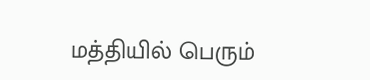மத்தியில் பெரும்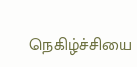நெகிழ்ச்சியை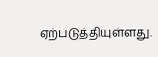ஏற்படுத்தியுள்ளது.